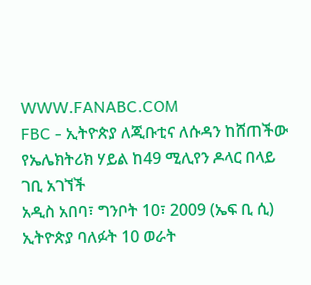WWW.FANABC.COM
FBC - ኢትዮጵያ ለጂቡቲና ለሱዳን ከሸጠችው የኤሌክትሪክ ሃይል ከ49 ሚሊየን ዶላር በላይ ገቢ አገኘች
አዲስ አበባ፣ ግንቦት 10፣ 2009 (ኤፍ ቢ ሲ) ኢትዮጵያ ባለፉት 10 ወራት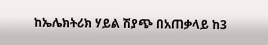ከኤሌክትሪክ ሃይል ሽያጭ በአጠቃላይ ከ3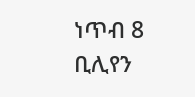ነጥብ 8 ቢሊየን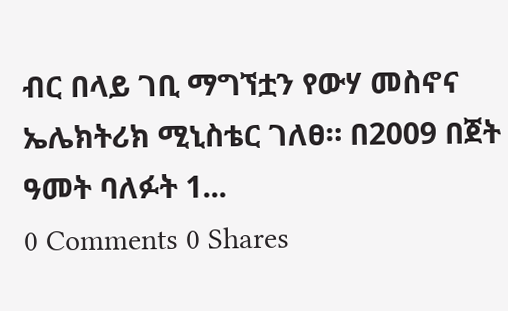ብር በላይ ገቢ ማግኘቷን የውሃ መስኖና ኤሌክትሪክ ሚኒስቴር ገለፀ። በ2009 በጀት ዓመት ባለፉት 1...
0 Comments 0 Shares